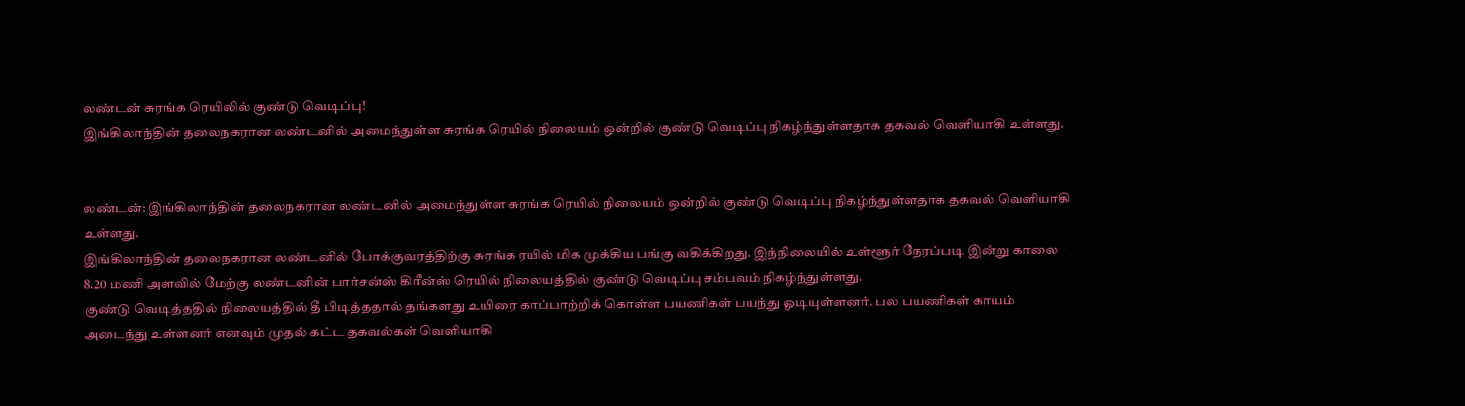லண்டன் சுரங்க ரெயிலில் குண்டு வெடிப்பு!
இங்கிலாந்தின் தலைநகரான லண்டனில் அமைந்துள்ள சுரங்க ரெயில் நிலையம் ஒன்றில் குண்டு வெடிப்பு நிகழ்ந்துள்ளதாக தகவல் வெளியாகி உள்ளது.


லண்டன்: இங்கிலாந்தின் தலைநகரான லண்டனில் அமைந்துள்ள சுரங்க ரெயில் நிலையம் ஒன்றில் குண்டு வெடிப்பு நிகழ்ந்துள்ளதாக தகவல் வெளியாகி உள்ளது.
இங்கிலாந்தின் தலைநகரான லண்டனில் போக்குவரத்திற்கு சுரங்க ரயில் மிக முக்கிய பங்கு வகிக்கிறது. இந்நிலையில் உள்ளூர் நேரப்படி இன்று காலை 8.20 மணி அளவில் மேற்கு லண்டனின் பார்சன்ஸ் கிரீன்ஸ் ரெயில் நிலையத்தில் குண்டு வெடிப்பு சம்பவம் நிகழ்ந்துள்ளது.
குண்டு வெடித்ததில் நிலையத்தில் தீ பிடித்ததால் தங்களது உயிரை காப்பாற்றிக் கொள்ள பயணிகள் பயந்து ஓடியுள்ளனர். பல பயணிகள் காயம் அடைந்து உள்ளனர் எனவும் முதல் கட்ட தகவல்கள் வெளியாகி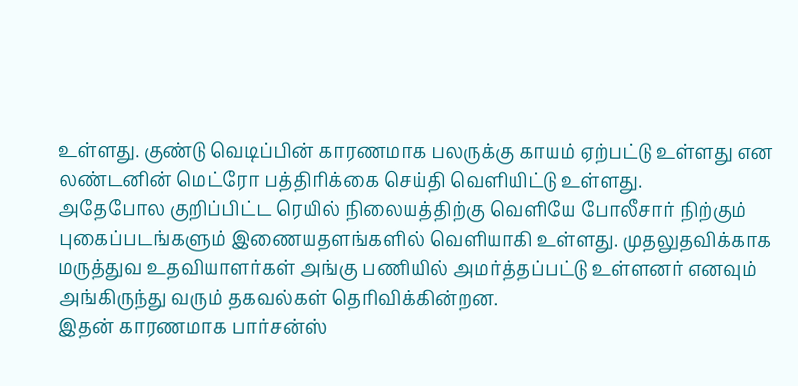உள்ளது. குண்டு வெடிப்பின் காரணமாக பலருக்கு காயம் ஏற்பட்டு உள்ளது என லண்டனின் மெட்ரோ பத்திரிக்கை செய்தி வெளியிட்டு உள்ளது.
அதேபோல குறிப்பிட்ட ரெயில் நிலையத்திற்கு வெளியே போலீசார் நிற்கும் புகைப்படங்களும் இணையதளங்களில் வெளியாகி உள்ளது. முதலுதவிக்காக மருத்துவ உதவியாளர்கள் அங்கு பணியில் அமர்த்தப்பட்டு உள்ளனர் எனவும் அங்கிருந்து வரும் தகவல்கள் தெரிவிக்கின்றன.
இதன் காரணமாக பார்சன்ஸ்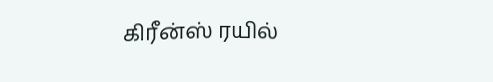கிரீன்ஸ் ரயில்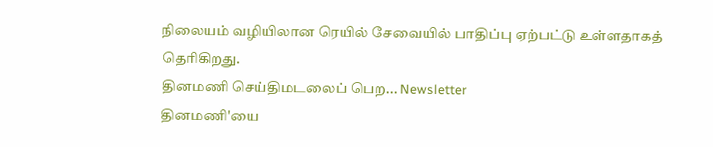நிலையம் வழியிலான ரெயில் சேவையில் பாதிப்பு ஏற்பட்டு உள்ளதாகத் தெரிகிறது.
தினமணி செய்திமடலைப் பெற... Newsletter
தினமணி'யை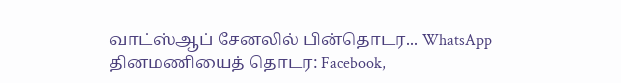வாட்ஸ்ஆப் சேனலில் பின்தொடர... WhatsApp
தினமணியைத் தொடர: Facebook,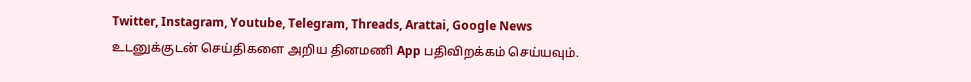Twitter, Instagram, Youtube, Telegram, Threads, Arattai, Google News
உடனுக்குடன் செய்திகளை அறிய தினமணி App பதிவிறக்கம் செய்யவும்.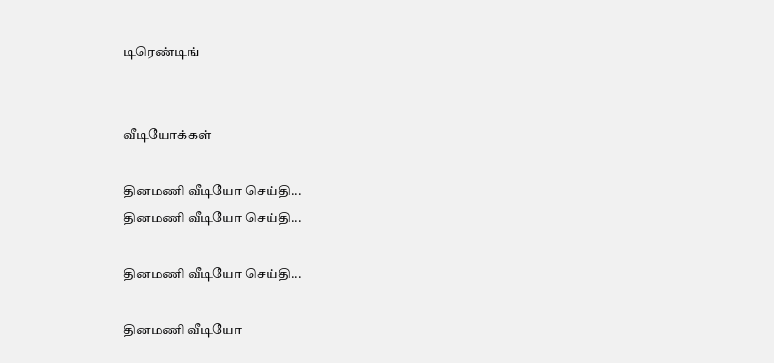டிரெண்டிங்


வீடியோக்கள்

தினமணி வீடியோ செய்தி...
தினமணி வீடியோ செய்தி...

தினமணி வீடியோ செய்தி...

தினமணி வீடியோ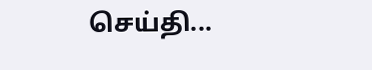செய்தி...